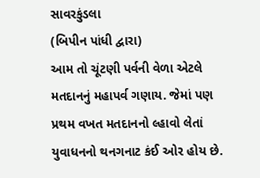સાવરકુંડલા
(બિપીન પાંધી દ્વારા)
આમ તો ચૂંટણી પર્વની વેળા એટલે મતદાનનું મહાપર્વ ગણાય. જેમાં પણ પ્રથમ વખત મતદાનનો લ્હાવો લેતાં યુવાધનનો થનગનાટ કંઈ ઓર હોય છે.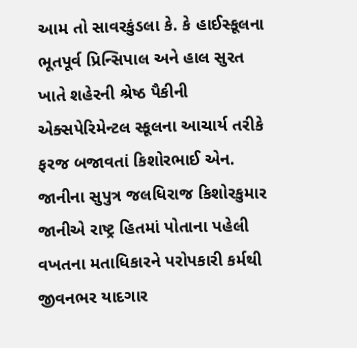આમ તો સાવરકુંડલા કે. કે હાઈસ્કૂલના ભૂતપૂર્વ પ્રિન્સિપાલ અને હાલ સુરત ખાતે શહેરની શ્રેષ્ઠ પૈકીની એક્સપેરિમેન્ટલ સ્કૂલના આચાર્ય તરીકે ફરજ બજાવતાં કિશોરભાઈ એન. જાનીના સુપુત્ર જલધિરાજ કિશોરકુમાર જાનીએ રાષ્ટ્ર હિતમાં પોતાના પહેલી વખતના મતાધિકારને પરોપકારી કર્મથી જીવનભર યાદગાર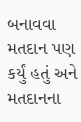બનાવવા મતદાન પણ કર્યું હતું અને મતદાનના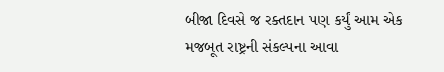બીજા દિવસે જ રક્તદાન પણ કર્યું આમ એક મજબૂત રાષ્ટ્રની સંકલ્પના આવા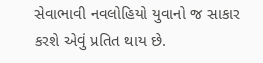સેવાભાવી નવલોહિયો યુવાનો જ સાકાર કરશે એવું પ્રતિત થાય છે.